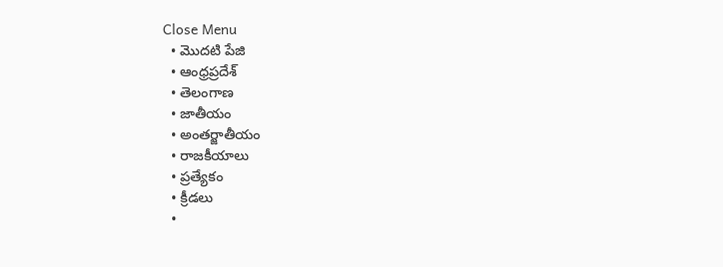Close Menu
  • మొదటి పేజి
  • ఆంధ్రప్రదేశ్
  • తెలంగాణ
  • జాతీయం
  • అంతర్జాతీయం
  • రాజకీయాలు
  • ప్రత్యేకం
  • క్రీడలు
  •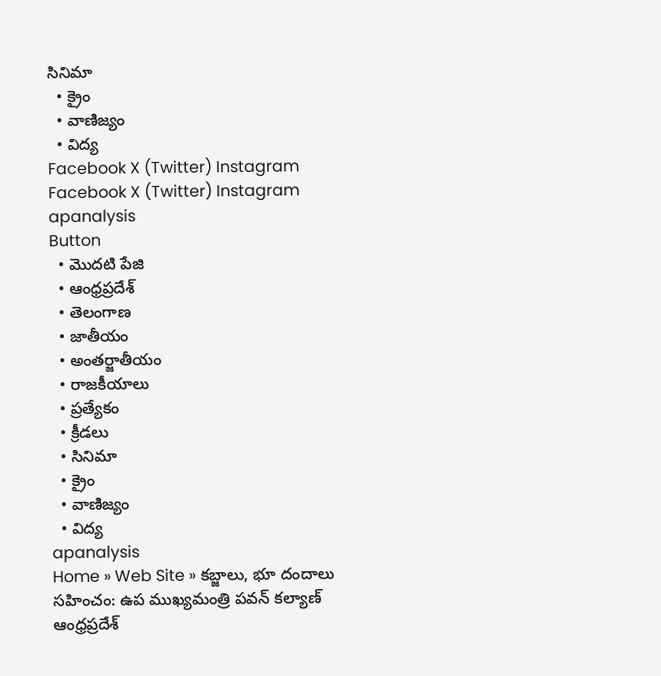సినిమా
  • క్రైం
  • వాణిజ్యం
  • విద్య
Facebook X (Twitter) Instagram
Facebook X (Twitter) Instagram
apanalysis
Button
  • మొదటి పేజి
  • ఆంధ్రప్రదేశ్
  • తెలంగాణ
  • జాతీయం
  • అంతర్జాతీయం
  • రాజకీయాలు
  • ప్రత్యేకం
  • క్రీడలు
  • సినిమా
  • క్రైం
  • వాణిజ్యం
  • విద్య
apanalysis
Home » Web Site » కబ్జాలు, భూ దందాలు సహించం: ఉప ముఖ్యమంత్రి పవన్‌ కల్యాణ్‌
ఆంధ్రప్రదేశ్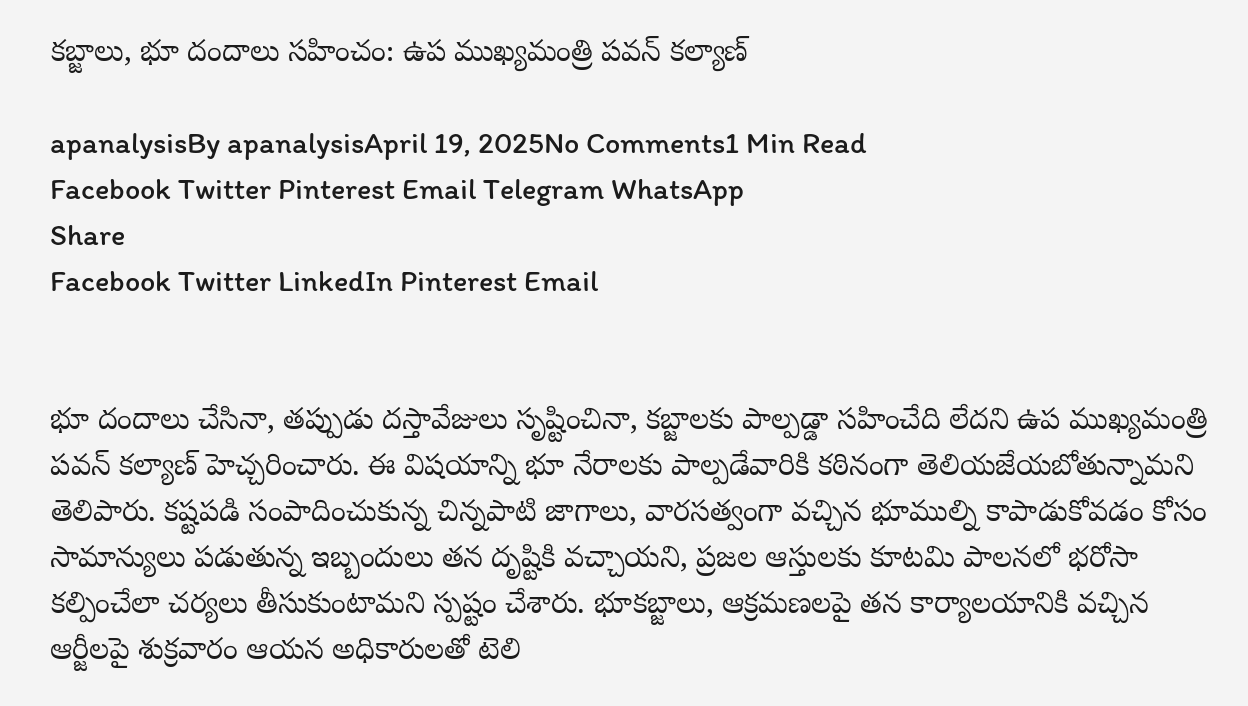కబ్జాలు, భూ దందాలు సహించం: ఉప ముఖ్యమంత్రి పవన్‌ కల్యాణ్‌

apanalysisBy apanalysisApril 19, 2025No Comments1 Min Read
Facebook Twitter Pinterest Email Telegram WhatsApp
Share
Facebook Twitter LinkedIn Pinterest Email


భూ దందాలు చేసినా, తప్పుడు దస్తావేజులు సృష్టించినా, కబ్జాలకు పాల్పడ్డా సహించేది లేదని ఉప ముఖ్యమంత్రి పవన్‌ కల్యాణ్‌ హెచ్చరించారు. ఈ విషయాన్ని భూ నేరాలకు పాల్పడేవారికి కఠినంగా తెలియజేయబోతున్నామని తెలిపారు. కష్టపడి సంపాదించుకున్న చిన్నపాటి జాగాలు, వారసత్వంగా వచ్చిన భూముల్ని కాపాడుకోవడం కోసం సామాన్యులు పడుతున్న ఇబ్బందులు తన దృష్టికి వచ్చాయని, ప్రజల ఆస్తులకు కూటమి పాలనలో భరోసా కల్పించేలా చర్యలు తీసుకుంటామని స్పష్టం చేశారు. భూకబ్జాలు, ఆక్రమణలపై తన కార్యాలయానికి వచ్చిన ఆర్జీలపై శుక్రవారం ఆయన అధికారులతో టెలి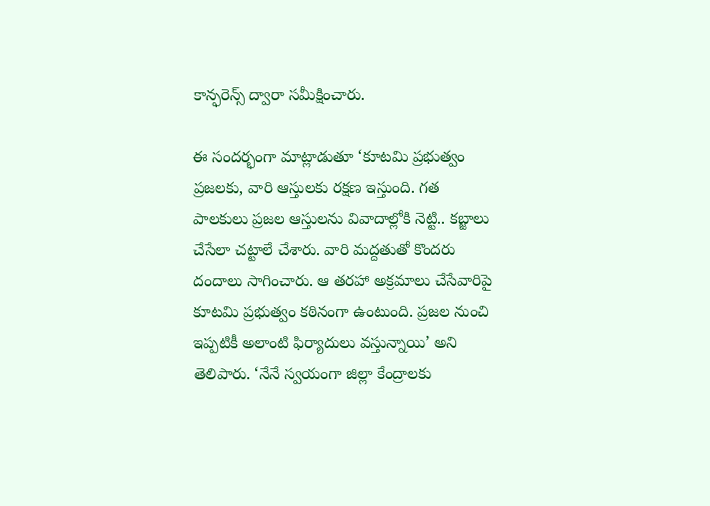కాన్ఫరెన్స్‌ ద్వారా సమీక్షించారు.

ఈ సందర్భంగా మాట్లాడుతూ ‘కూటమి ప్రభుత్వం ప్రజలకు, వారి ఆస్తులకు రక్షణ ఇస్తుంది. గత పాలకులు ప్రజల ఆస్తులను వివాదాల్లోకి నెట్టి.. కబ్జాలు చేసేలా చట్టాలే చేశారు. వారి మద్దతుతో కొందరు దందాలు సాగించారు. ఆ తరహా అక్రమాలు చేసేవారిపై కూటమి ప్రభుత్వం కఠినంగా ఉంటుంది. ప్రజల నుంచి ఇప్పటికీ అలాంటి ఫిర్యాదులు వస్తున్నాయి’ అని తెలిపారు. ‘నేనే స్వయంగా జిల్లా కేంద్రాలకు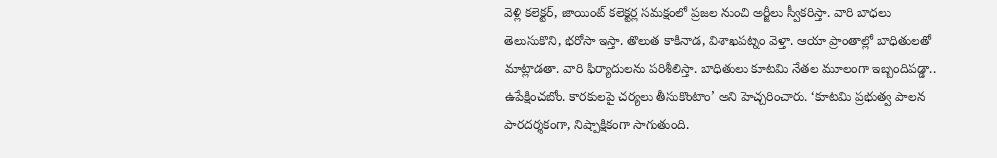వెళ్లి కలెక్టర్, జాయింట్‌ కలెక్టర్ల సమక్షంలో ప్రజల నుంచి అర్జీలు స్వీకరిస్తా. వారి బాధలు తెలుసుకొని, భరోసా ఇస్తా. తొలుత కాకినాడ, విశాఖపట్నం వెళ్తా. ఆయా ప్రాంతాల్లో బాధితులతో మాట్లాడతా. వారి ఫిర్యాదులను పరిశీలిస్తా. బాధితులు కూటమి నేతల మూలంగా ఇబ్బందిపడ్డా.. ఉపేక్షించబోం. కారకులపై చర్యలు తీసుకొంటాం’ అని హెచ్చరించారు. ‘కూటమి ప్రభుత్వ పాలన పారదర్శకంగా, నిష్పాక్షికంగా సాగుతుంది.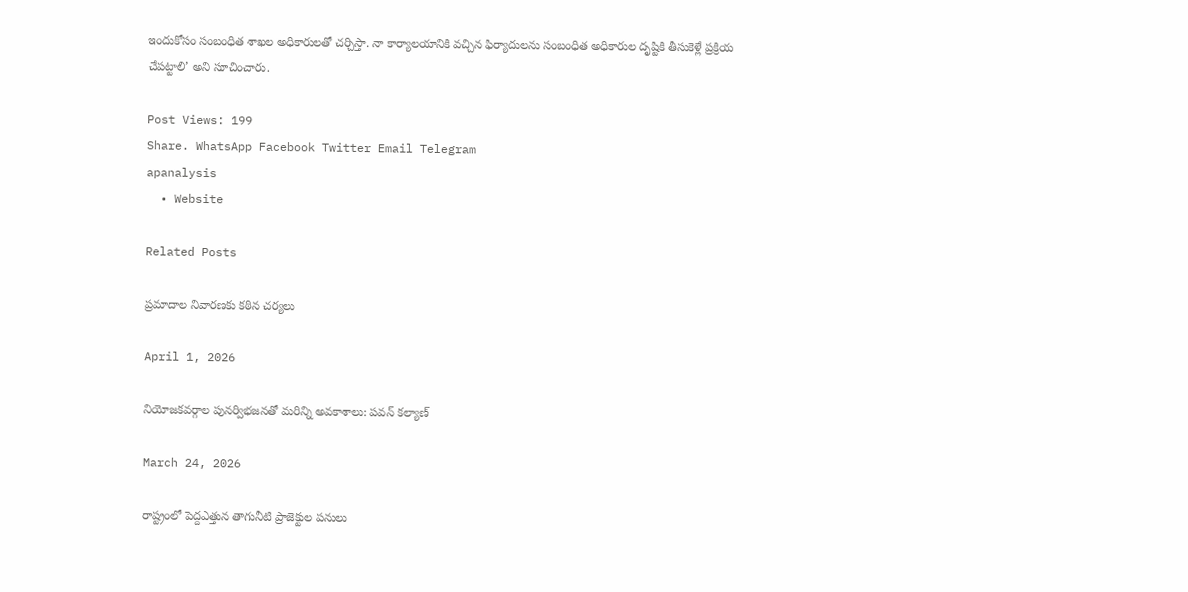ఇందుకోసం సంబంధిత శాఖల అధికారులతో చర్చిస్తా. నా కార్యాలయానికి వచ్చిన ఫిర్యాదులను సంబంధిత అధికారుల దృష్టికి తీసుకెళ్లే ప్రక్రియ చేపట్టాలి’ అని సూచించారు.

Post Views: 199
Share. WhatsApp Facebook Twitter Email Telegram
apanalysis
  • Website

Related Posts

ప్రమాదాల నివారణకు కఠిన చర్యలు

April 1, 2026

నియోజకవర్గాల పునర్విభజనతో మరిన్ని అవకాశాలు: పవన్‌ కల్యాణ్‌

March 24, 2026

రాష్ట్రంలో పెద్దఎత్తున తాగునీటి ప్రాజెక్టుల పనులు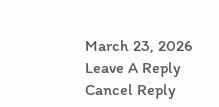March 23, 2026
Leave A Reply Cancel Reply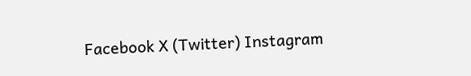Facebook X (Twitter) Instagram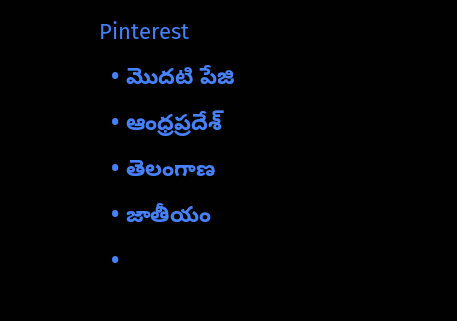Pinterest
  • మొదటి పేజి
  • ఆంధ్రప్రదేశ్
  • తెలంగాణ
  • జాతీయం
  •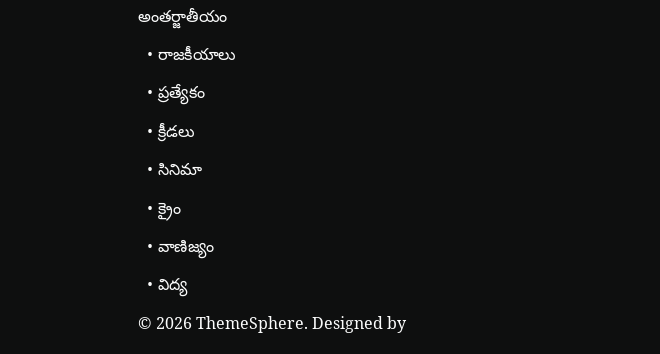అంతర్జాతీయం
  • రాజకీయాలు
  • ప్రత్యేకం
  • క్రీడలు
  • సినిమా
  • క్రైం
  • వాణిజ్యం
  • విద్య
© 2026 ThemeSphere. Designed by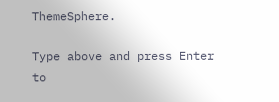ThemeSphere.

Type above and press Enter to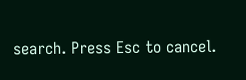search. Press Esc to cancel.